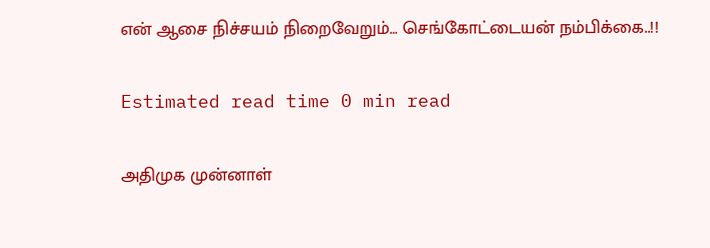என் ஆசை நிச்சயம் நிறைவேறும்… செங்கோட்டையன் நம்பிக்கை..!!

Estimated read time 0 min read

அதிமுக முன்னாள்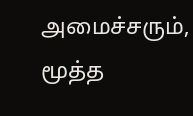அமைச்சரும், மூத்த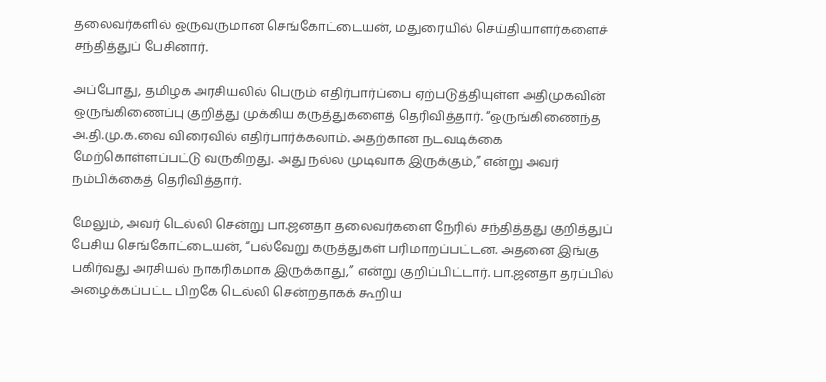தலைவர்களில் ஒருவருமான செங்கோட்டையன், மதுரையில் செய்தியாளர்களைச் சந்தித்துப் பேசினார்.

அப்போது, தமிழக அரசியலில் பெரும் எதிர்பார்ப்பை ஏற்படுத்தியுள்ள அதிமுகவின் ஒருங்கிணைப்பு குறித்து முக்கிய கருத்துகளைத் தெரிவித்தார். “ஒருங்கிணைந்த அ.தி.மு.க.வை விரைவில் எதிர்பார்க்கலாம். அதற்கான நடவடிக்கை மேற்கொள்ளப்பட்டு வருகிறது. அது நல்ல முடிவாக இருக்கும்,” என்று அவர் நம்பிக்கைத் தெரிவித்தார்.

மேலும், அவர் டெல்லி சென்று பா.ஜனதா தலைவர்களை நேரில் சந்தித்தது குறித்துப் பேசிய செங்கோட்டையன், “பல்வேறு கருத்துகள் பரிமாறப்பட்டன. அதனை இங்கு பகிர்வது அரசியல் நாகரிகமாக இருக்காது,” என்று குறிப்பிட்டார். பா.ஜனதா தரப்பில் அழைக்கப்பட்ட பிறகே டெல்லி சென்றதாகக் கூறிய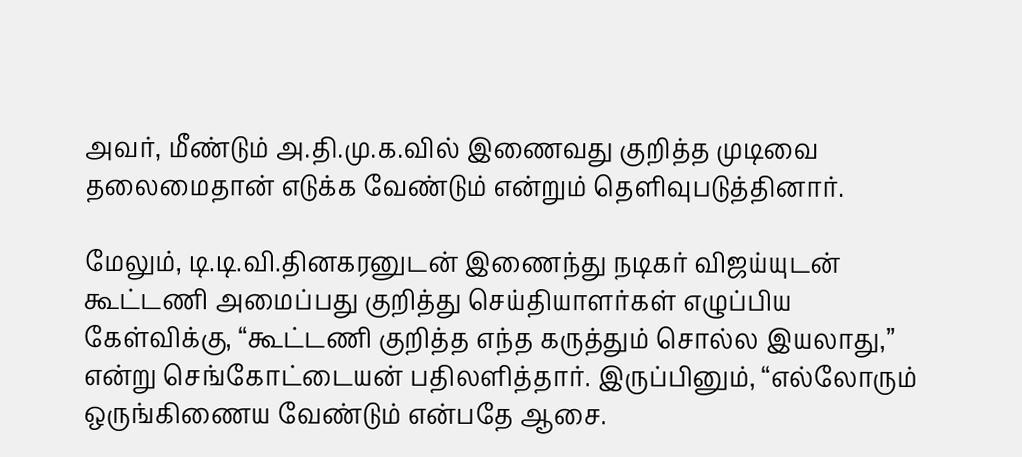அவர், மீண்டும் அ.தி.மு.க.வில் இணைவது குறித்த முடிவை தலைமைதான் எடுக்க வேண்டும் என்றும் தெளிவுபடுத்தினார்.

மேலும், டி.டி.வி.தினகரனுடன் இணைந்து நடிகர் விஜய்யுடன் கூட்டணி அமைப்பது குறித்து செய்தியாளர்கள் எழுப்பிய கேள்விக்கு, “கூட்டணி குறித்த எந்த கருத்தும் சொல்ல இயலாது,” என்று செங்கோட்டையன் பதிலளித்தார். இருப்பினும், “எல்லோரும் ஒருங்கிணைய வேண்டும் என்பதே ஆசை.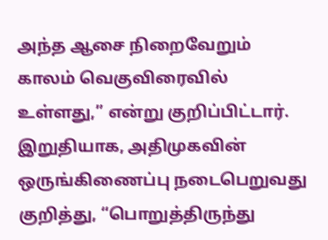அந்த ஆசை நிறைவேறும் காலம் வெகுவிரைவில் உள்ளது,” என்று குறிப்பிட்டார். இறுதியாக, அதிமுகவின் ஒருங்கிணைப்பு நடைபெறுவது குறித்து, “பொறுத்திருந்து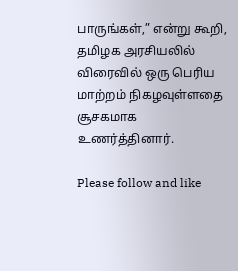பாருங்கள்,” என்று கூறி, தமிழக அரசியலில் விரைவில் ஒரு பெரிய மாற்றம் நிகழவுள்ளதை சூசகமாக உணர்த்தினார்.

Please follow and like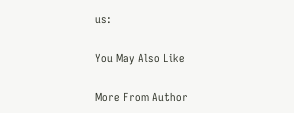us:

You May Also Like

More From Author